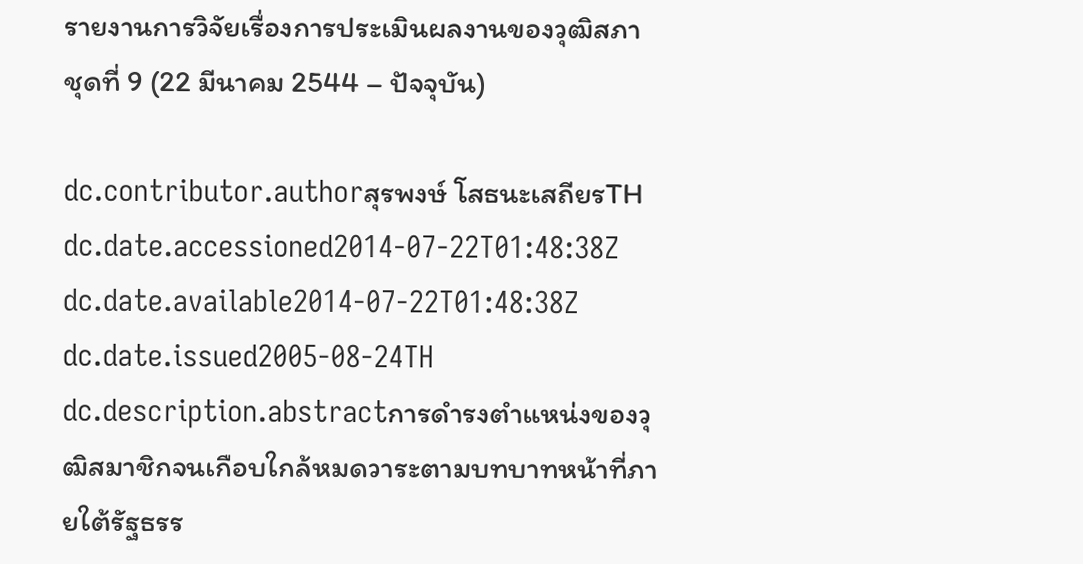รายงานการวิจัยเรื่องการประเมินผลงานของวุฒิสภา ชุดที่ 9 (22 มีนาคม 2544 – ปัจจุบัน)

dc.contributor.authorสุรพงษ์ โสธนะเสถียรTH
dc.date.accessioned2014-07-22T01:48:38Z
dc.date.available2014-07-22T01:48:38Z
dc.date.issued2005-08-24TH
dc.description.abstractการดำรงตำแหน่งของวุฒิสมาชิกจนเกือบใกล้หมดวาระตามบทบาทหน้าที่ภายใต้รัฐธรร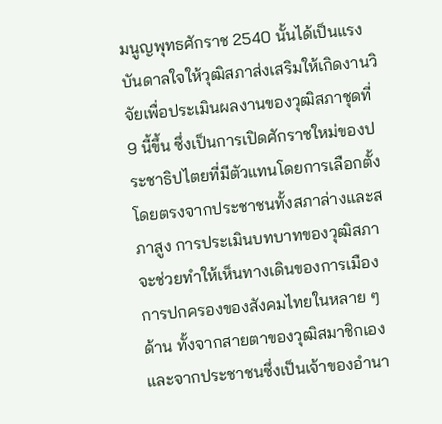มนูญพุทธศักราช 2540 นั้นได้เป็นแรงบันดาลใจให้วุฒิสภาส่งเสริมให้เกิดงานวิจัยเพื่อประเมินผลงานของวุฒิสภาชุดที่ 9 นี้ขึ้น ซึ่งเป็นการเปิดศักราชใหม่ของประชาธิปไตยที่มีตัวแทนโดยการเลือกตั้งโดยตรงจากประชาชนทั้งสภาล่างและสภาสูง การประเมินบทบาทของวุฒิสภาจะช่วยทำให้เห็นทางเดินของการเมืองการปกครองของสังคมไทยในหลาย ๆ ด้าน ทั้งจากสายตาของวุฒิสมาชิกเองและจากประชาชนซึ่งเป็นเจ้าของอำนา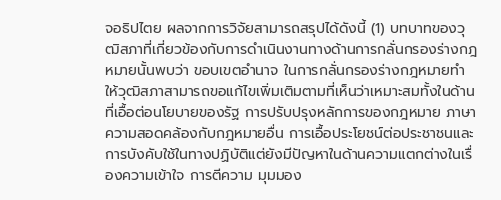จอธิปไตย ผลจากการวิจัยสามารถสรุปได้ดังนี้ (1) บทบาทของวุฒิสภาที่เกี่ยวข้องกับการดำเนินงานทางด้านการกลั่นกรองร่างกฎหมายนั้นพบว่า ขอบเขตอำนาจ ในการกลั่นกรองร่างกฎหมายทำให้วุฒิสภาสามารถขอแก้ไขเพิ่มเติมตามที่เห็นว่าเหมาะสมทั้งในด้านที่เอื้อต่อนโยบายของรัฐ การปรับปรุงหลักการของกฎหมาย ภาษา ความสอดคล้องกับกฎหมายอื่น การเอื้อประโยชน์ต่อประชาชนและการบังคับใช้ในทางปฏิบัติแต่ยังมีปัญหาในด้านความแตกต่างในเรื่องความเข้าใจ การตีความ มุมมอง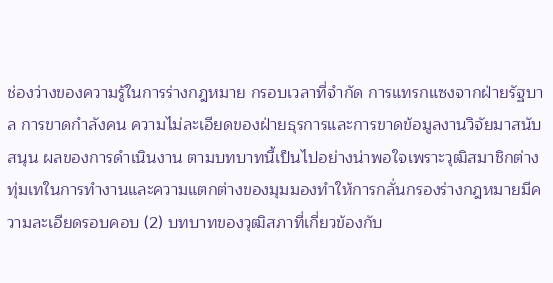ช่องว่างของความรู้ในการร่างกฎหมาย กรอบเวลาที่จำกัด การแทรกแซงจากฝ่ายรัฐบาล การขาดกำลังคน ความไม่ละเอียดของฝ่ายธุรการและการขาดข้อมูลงานวิจัยมาสนับสนุน ผลของการดำเนินงาน ตามบทบาทนี้เป็นไปอย่างน่าพอใจเพราะวุฒิสมาชิกต่างทุ่มเทในการทำงานและความแตกต่างของมุมมองทำให้การกลั่นกรองร่างกฎหมายมีความละเอียดรอบคอบ (2) บทบาทของวุฒิสภาที่เกี่ยวข้องกับ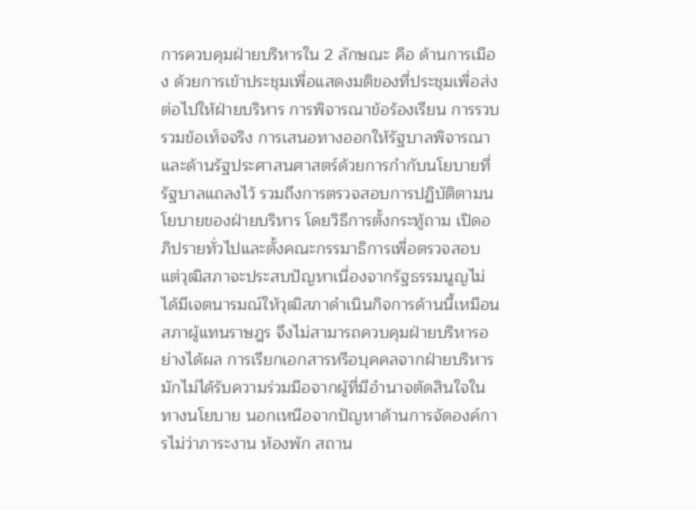การควบคุมฝ่ายบริหารใน 2 ลักษณะ คือ ด้านการเมือง ด้วยการเข้าประชุมเพื่อแสดงมติของที่ประชุมเพื่อส่งต่อไปให้ฝ่ายบริหาร การพิจารณาข้อร้องเรียน การรวบรวมข้อเท็จจริง การเสนอทางออกให้รัฐบาลพิจารณาและด้านรัฐประศาสนศาสตร์ด้วยการกำกับนโยบายที่รัฐบาลแถลงไว้ รวมถึงการตรวจสอบการปฏิบัติตามนโยบายของฝ่ายบริหาร โดยวิธีการตั้งกระทู้ถาม เปิดอภิปรายทั่วไปและตั้งคณะกรรมาธิการเพื่อตรวจสอบ แต่วุฒิสภาจะประสบปัญหาเนื่องจากรัฐธรรมนูญไม่ได้มีเจตนารมณ์ให้วุฒิสภาดำเนินกิจการด้านนี้เหมือนสภาผู้แทนราษฎร จึงไม่สามารถควบคุมฝ่ายบริหารอย่างได้ผล การเรียกเอกสารหรือบุคคลจากฝ่ายบริหารมักไม่ได้รับความร่วมมือจากผู้ที่มีอำนาจตัดสินใจในทางนโยบาย นอกเหนือจากปัญหาด้านการจัดองค์การไม่ว่าภาระงาน ห้องพัก สถาน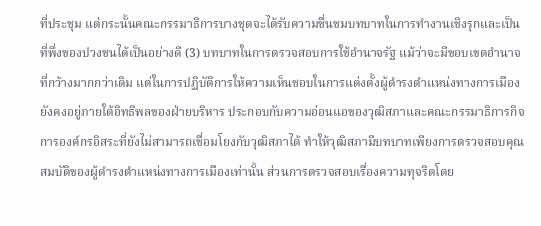ที่ประชุม แต่กระนั้นคณะกรรมาธิการบางชุดจะได้รับความชื่นชมบทบาทในการทำงานเชิงรุกและเป็นที่พึ่งของปวงชนได้เป็นอย่างดี (3) บทบาทในการตรวจสอบการใช้อำนาจรัฐ แม้ว่าจะมีขอบเขตอำนาจที่กว้างมากกว่าเดิม แต่ในการปฏิบัติการให้ความเห็นชอบในการแต่งตั้งผู้ดำรงตำแหน่งทางการเมืองยังคงอยู่ภายใต้อิทธิพลของฝ่ายบริหาร ประกอบกับความอ่อนแอของวุฒิสภาและคณะกรรมาธิการกิจการองค์กรอิสระที่ยังไม่สามารถเชื่อมโยงกับวุฒิสภาได้ ทำให้วุฒิสภามีบทบาทเพียงการตรวจสอบคุณสมบัติของผู้ดำรงตำแหน่งทางการเมืองเท่านั้น ส่วนการตรวจสอบเรื่องความทุจริตโดย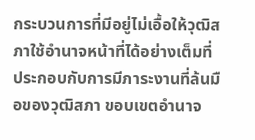กระบวนการที่มีอยู่ไม่เอื้อให้วุฒิสภาใช้อำนาจหน้าที่ได้อย่างเต็มที่ประกอบกับการมีภาระงานที่ล้นมือของวุฒิสภา ขอบเขตอำนาจ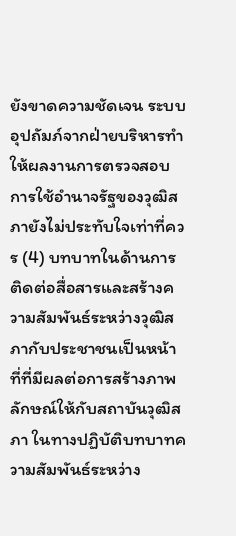ยังขาดความชัดเจน ระบบอุปถัมภ์จากฝ่ายบริหารทำให้ผลงานการตรวจสอบการใช้อำนาจรัฐของวุฒิสภายังไม่ประทับใจเท่าที่ควร (4) บทบาทในด้านการติดต่อสื่อสารและสร้างความสัมพันธ์ระหว่างวุฒิสภากับประชาชนเป็นหน้าที่ที่มีผลต่อการสร้างภาพลักษณ์ให้กับสถาบันวุฒิสภา ในทางปฏิบัติบทบาทความสัมพันธ์ระหว่าง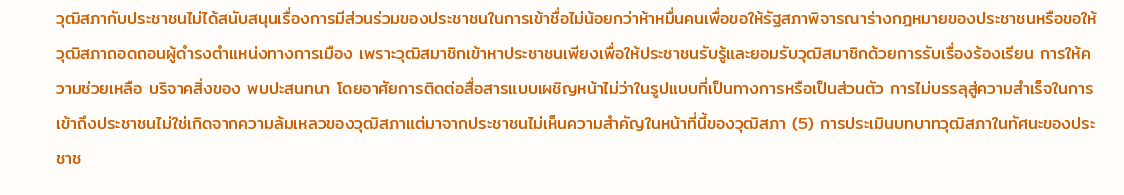วุฒิสภากับประชาชนไม่ได้สนับสนุนเรื่องการมีส่วนร่วมของประชาชนในการเข้าชื่อไม่น้อยกว่าห้าหมื่นคนเพื่อขอให้รัฐสภาพิจารณาร่างกฎหมายของประชาชนหรือขอให้วุฒิสภาถอดถอนผู้ดำรงตำแหน่งทางการเมือง เพราะวุฒิสมาชิกเข้าหาประชาชนเพียงเพื่อให้ประชาชนรับรู้และยอมรับวุฒิสมาชิกด้วยการรับเรื่องร้องเรียน การให้ความช่วยเหลือ บริจาคสิ่งของ พบปะสนทนา โดยอาศัยการติดต่อสื่อสารแบบเผชิญหน้าไม่ว่าในรูปแบบที่เป็นทางการหรือเป็นส่วนตัว การไม่บรรลุสู่ความสำเร็จในการเข้าถึงประชาชนไม่ใช่เกิดจากความล้มเหลวของวุฒิสภาแต่มาจากประชาชนไม่เห็นความสำคัญในหน้าที่นี้ของวุฒิสภา (5) การประเมินบทบาทวุฒิสภาในทัศนะของประชาช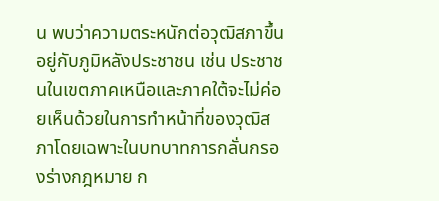น พบว่าความตระหนักต่อวุฒิสภาขึ้นอยู่กับภูมิหลังประชาชน เช่น ประชาชนในเขตภาคเหนือและภาคใต้จะไม่ค่อยเห็นด้วยในการทำหน้าที่ของวุฒิสภาโดยเฉพาะในบทบาทการกลั่นกรองร่างกฎหมาย ก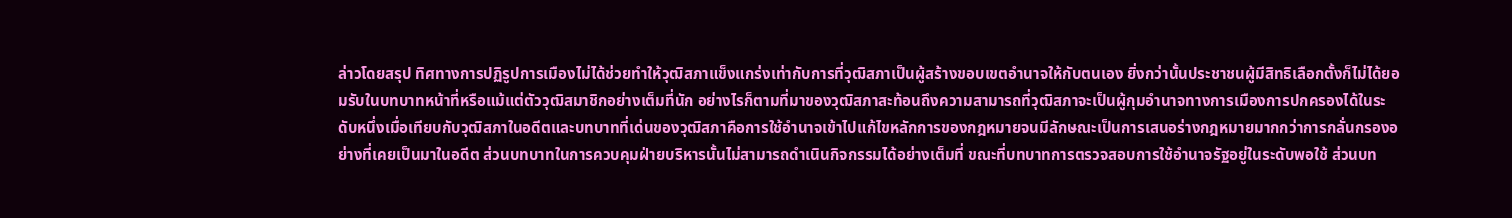ล่าวโดยสรุป ทิศทางการปฏิรูปการเมืองไม่ได้ช่วยทำให้วุฒิสภาแข็งแกร่งเท่ากับการที่วุฒิสภาเป็นผู้สร้างขอบเขตอำนาจให้กับตนเอง ยิ่งกว่านั้นประชาชนผู้มีสิทธิเลือกตั้งก็ไม่ได้ยอมรับในบทบาทหน้าที่หรือแม้แต่ตัววุฒิสมาชิกอย่างเต็มที่นัก อย่างไรก็ตามที่มาของวุฒิสภาสะท้อนถึงความสามารถที่วุฒิสภาจะเป็นผู้กุมอำนาจทางการเมืองการปกครองได้ในระดับหนึ่งเมื่อเทียบกับวุฒิสภาในอดีตและบทบาทที่เด่นของวุฒิสภาคือการใช้อำนาจเข้าไปแก้ไขหลักการของกฎหมายจนมีลักษณะเป็นการเสนอร่างกฎหมายมากกว่าการกลั่นกรองอย่างที่เคยเป็นมาในอดีต ส่วนบทบาทในการควบคุมฝ่ายบริหารนั้นไม่สามารถดำเนินกิจกรรมได้อย่างเต็มที่ ขณะที่บทบาทการตรวจสอบการใช้อำนาจรัฐอยู่ในระดับพอใช้ ส่วนบท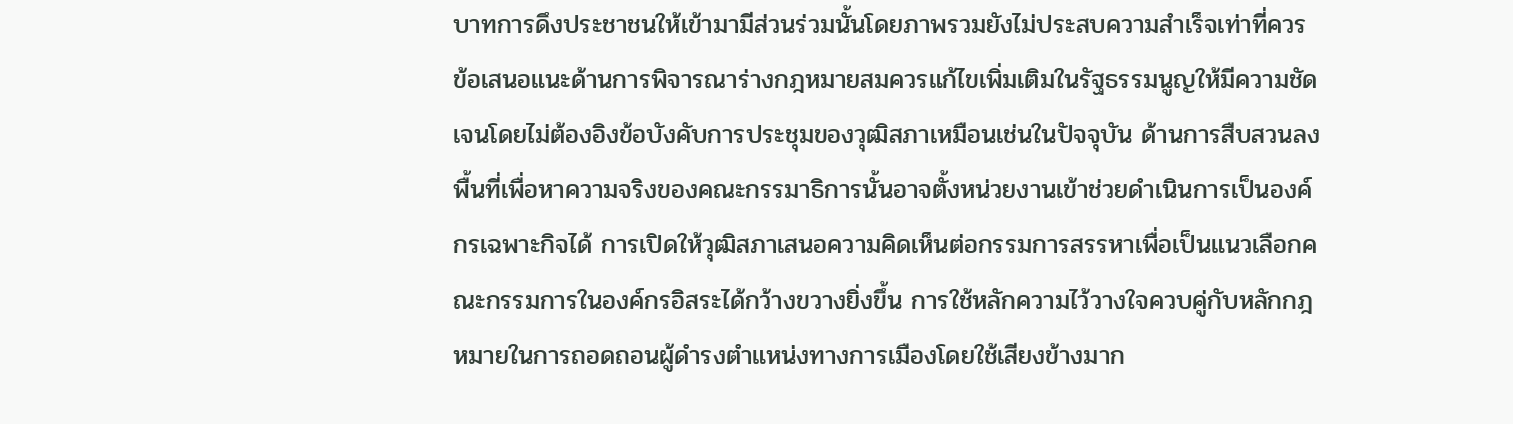บาทการดึงประชาชนให้เข้ามามีส่วนร่วมนั้นโดยภาพรวมยังไม่ประสบความสำเร็จเท่าที่ควร ข้อเสนอแนะด้านการพิจารณาร่างกฎหมายสมควรแก้ไขเพิ่มเติมในรัฐธรรมนูญให้มีความชัดเจนโดยไม่ต้องอิงข้อบังคับการประชุมของวุฒิสภาเหมือนเช่นในปัจจุบัน ด้านการสืบสวนลงพื้นที่เพื่อหาความจริงของคณะกรรมาธิการนั้นอาจตั้งหน่วยงานเข้าช่วยดำเนินการเป็นองค์กรเฉพาะกิจได้ การเปิดให้วุฒิสภาเสนอความคิดเห็นต่อกรรมการสรรหาเพื่อเป็นแนวเลือกคณะกรรมการในองค์กรอิสระได้กว้างขวางยิ่งขึ้น การใช้หลักความไว้วางใจควบคู่กับหลักกฎหมายในการถอดถอนผู้ดำรงตำแหน่งทางการเมืองโดยใช้เสียงข้างมาก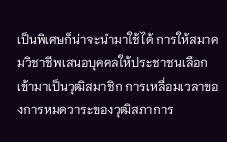เป็นพิเศษก็น่าจะนำมาใช้ได้ การให้สมาคมวิชาชีพเสนอบุคคลให้ประชาชนเลือกเข้ามาเป็นวุฒิสมาชิก การเหลื่อมเวลาของการหมดวาระของวุฒิสภาการ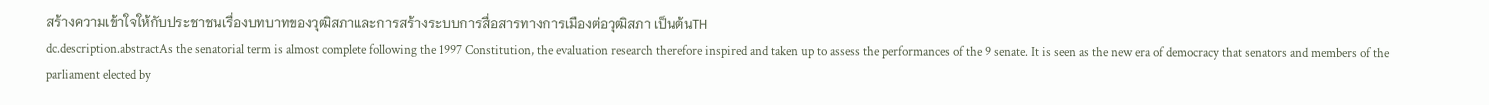สร้างความเข้าใจให้กับประชาชนเรื่องบทบาทของวุฒิสภาและการสร้างระบบการสื่อสารทางการเมืองต่อวุฒิสภา เป็นต้นTH
dc.description.abstractAs the senatorial term is almost complete following the 1997 Constitution, the evaluation research therefore inspired and taken up to assess the performances of the 9 senate. It is seen as the new era of democracy that senators and members of the parliament elected by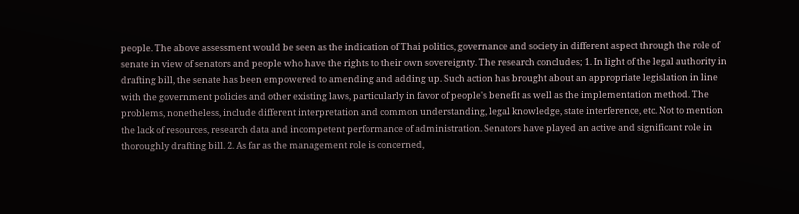people. The above assessment would be seen as the indication of Thai politics, governance and society in different aspect through the role of senate in view of senators and people who have the rights to their own sovereignty. The research concludes; 1. In light of the legal authority in drafting bill, the senate has been empowered to amending and adding up. Such action has brought about an appropriate legislation in line with the government policies and other existing laws, particularly in favor of people's benefit as well as the implementation method. The problems, nonetheless, include different interpretation and common understanding, legal knowledge, state interference, etc. Not to mention the lack of resources, research data and incompetent performance of administration. Senators have played an active and significant role in thoroughly drafting bill. 2. As far as the management role is concerned,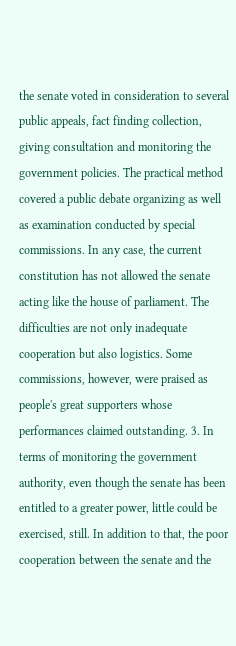the senate voted in consideration to several public appeals, fact finding collection, giving consultation and monitoring the government policies. The practical method covered a public debate organizing as well as examination conducted by special commissions. In any case, the current constitution has not allowed the senate acting like the house of parliament. The difficulties are not only inadequate cooperation but also logistics. Some commissions, however, were praised as people's great supporters whose performances claimed outstanding. 3. In terms of monitoring the government authority, even though the senate has been entitled to a greater power, little could be exercised, still. In addition to that, the poor cooperation between the senate and the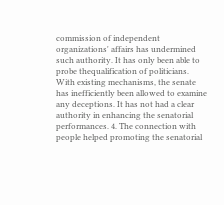commission of independent organizations' affairs has undermined such authority. It has only been able to probe thequalification of politicians. With existing mechanisms, the senate has inefficiently been allowed to examine any deceptions. It has not had a clear authority in enhancing the senatorial performances. 4. The connection with people helped promoting the senatorial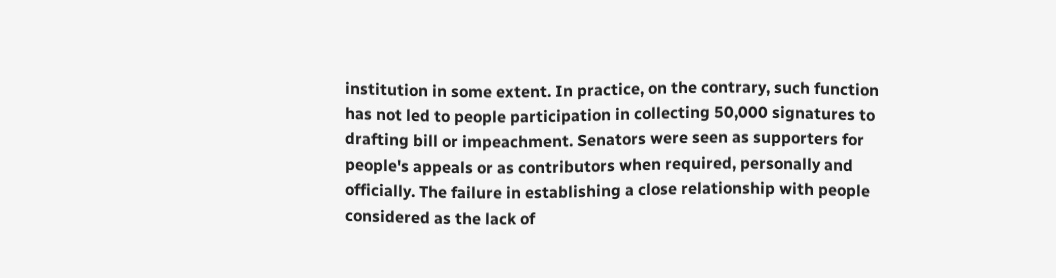institution in some extent. In practice, on the contrary, such function has not led to people participation in collecting 50,000 signatures to drafting bill or impeachment. Senators were seen as supporters for people's appeals or as contributors when required, personally and officially. The failure in establishing a close relationship with people considered as the lack of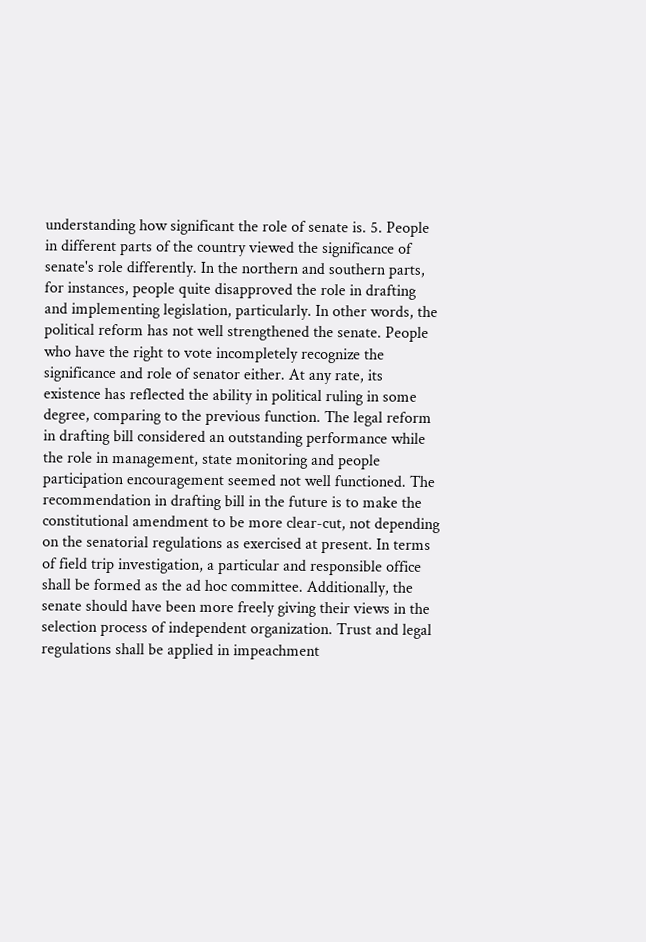understanding how significant the role of senate is. 5. People in different parts of the country viewed the significance of senate's role differently. In the northern and southern parts, for instances, people quite disapproved the role in drafting and implementing legislation, particularly. In other words, the political reform has not well strengthened the senate. People who have the right to vote incompletely recognize the significance and role of senator either. At any rate, its existence has reflected the ability in political ruling in some degree, comparing to the previous function. The legal reform in drafting bill considered an outstanding performance while the role in management, state monitoring and people participation encouragement seemed not well functioned. The recommendation in drafting bill in the future is to make the constitutional amendment to be more clear-cut, not depending on the senatorial regulations as exercised at present. In terms of field trip investigation, a particular and responsible office shall be formed as the ad hoc committee. Additionally, the senate should have been more freely giving their views in the selection process of independent organization. Trust and legal regulations shall be applied in impeachment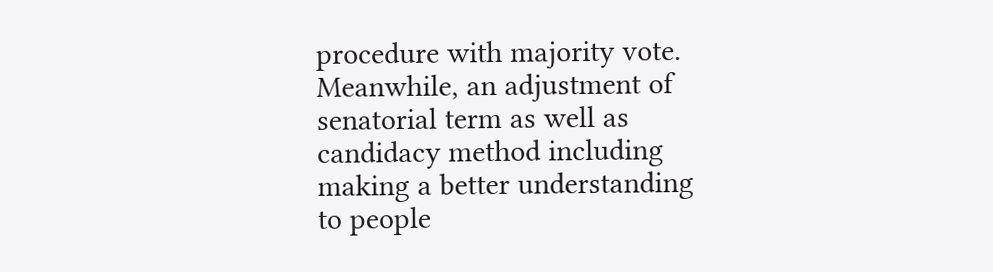procedure with majority vote. Meanwhile, an adjustment of senatorial term as well as candidacy method including making a better understanding to people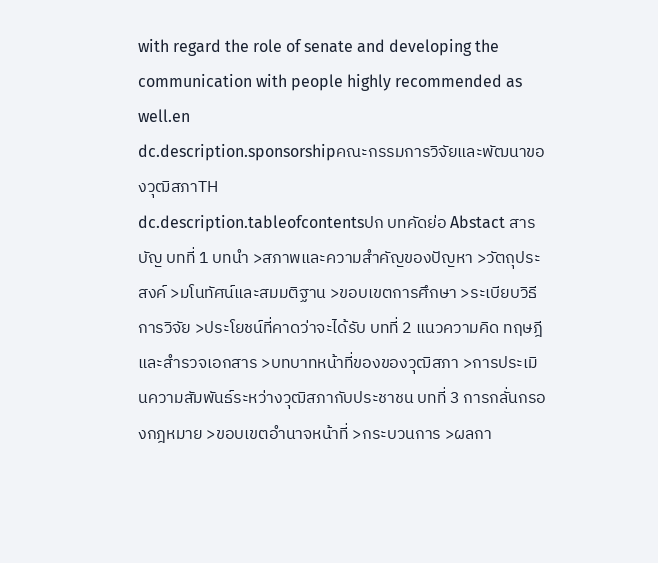with regard the role of senate and developing the communication with people highly recommended as well.en
dc.description.sponsorshipคณะกรรมการวิจัยและพัฒนาของวุฒิสภาTH
dc.description.tableofcontentsปก บทคัดย่อ Abstact สารบัญ บทที่ 1 บทนำ >สภาพและความสำคัญของปัญหา >วัตถุประสงค์ >มโนทัศน์และสมมติฐาน >ขอบเขตการศึกษา >ระเบียบวิธีการวิจัย >ประโยชน์ที่คาดว่าจะได้รับ บทที่ 2 แนวความคิด ทฤษฎี และสำรวจเอกสาร >บทบาทหน้าที่ของของวุฒิสภา >การประเมินความสัมพันธ์ระหว่างวุฒิสภากับประชาชน บทที่ 3 การกลั่นกรองกฎหมาย >ขอบเขตอำนาจหน้าที่ >กระบวนการ >ผลกา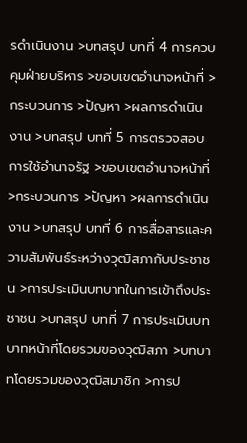รดำเนินงาน >บทสรุป บทที่ 4 การควบคุมฝ่ายบริหาร >ขอบเขตอำนาจหน้าที่ >กระบวนการ >ปัญหา >ผลการดำเนินงาน >บทสรุป บทที่ 5 การตรวจสอบการใช้อำนาจรัฐ >ขอบเขตอำนาจหน้าที่ >กระบวนการ >ปัญหา >ผลการดำเนินงาน >บทสรุป บทที่ 6 การสื่อสารและความสัมพันธ์ระหว่างวุฒิสภากับประชาชน >การประเมินบทบาทในการเข้าถึงประชาชน >บทสรุป บทที่ 7 การประเมินบทบาทหน้าที่โดยรวมของวุฒิสภา >บทบาทโดยรวมของวุฒิสมาชิก >การป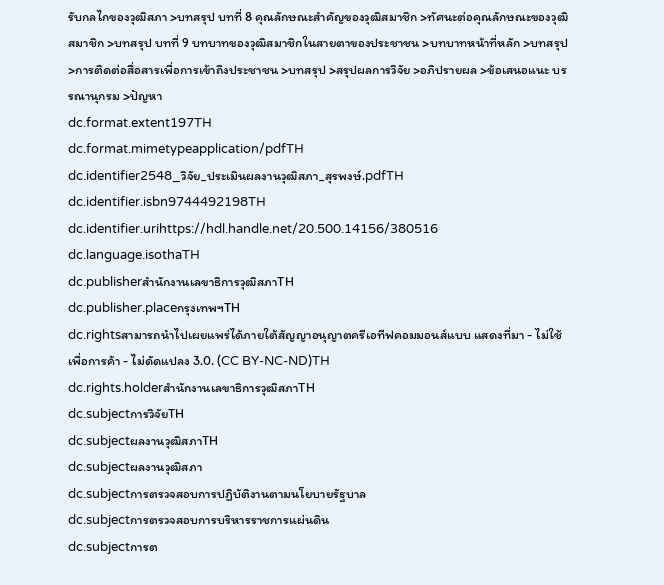รับกลไกของวุฒิสภา >บทสรุป บทที่ 8 คุณลักษณะสำคัญของวุฒิสมาชิก >ทัศนะต่อคุณลักษณะของวุฒิสมาชิก >บทสรุป บทที่ 9 บทบาทของวุฒิสมาชิกในสายตาของประชาชน >บทบาทหน้าที่หลัก >บทสรุป >การติดต่อสื่อสารเพื่อการเข้าถึงประชาชน >บทสรุป >สรุปผลการวิจัย >อภิปรายผล >ข้อเสนอแนะ บรรณานุกรม >ปัญหา
dc.format.extent197TH
dc.format.mimetypeapplication/pdfTH
dc.identifier2548_วิจัย_ประเมินผลงานวุฒิสภา_สุรพงษ์.pdfTH
dc.identifier.isbn9744492198TH
dc.identifier.urihttps://hdl.handle.net/20.500.14156/380516
dc.language.isothaTH
dc.publisherสำนักงานเลขาธิการวุฒิสภาTH
dc.publisher.placeกรุงเทพฯTH
dc.rightsสามารถนําไปเผยแพร่ได้ภายใต้สัญญาอนุญาตครีเอทีฟคอมมอนส์แบบ แสดงที่มา - ไม่ใช้เพื่อการค้า - ไม่ดัดแปลง 3.0. (CC BY-NC-ND)TH
dc.rights.holderสำนักงานเลขาธิการวุฒิสภาTH
dc.subjectการวิจัยTH
dc.subjectผลงานวุฒิสภาTH
dc.subjectผลงานวุฒิสภา
dc.subjectการตรวจสอบการปฏิบัติงานตามนโยบายรัฐบาล
dc.subjectการตรวจสอบการบริหารราชการแผ่นดิน
dc.subjectการต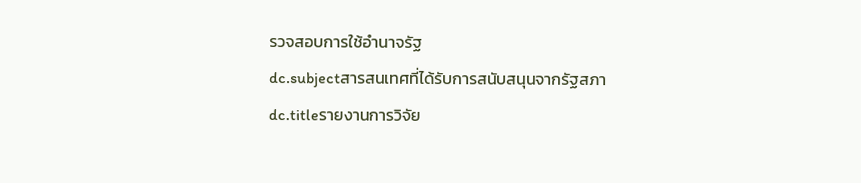รวจสอบการใช้อำนาจรัฐ
dc.subjectสารสนเทศที่ได้รับการสนับสนุนจากรัฐสภา
dc.titleรายงานการวิจัย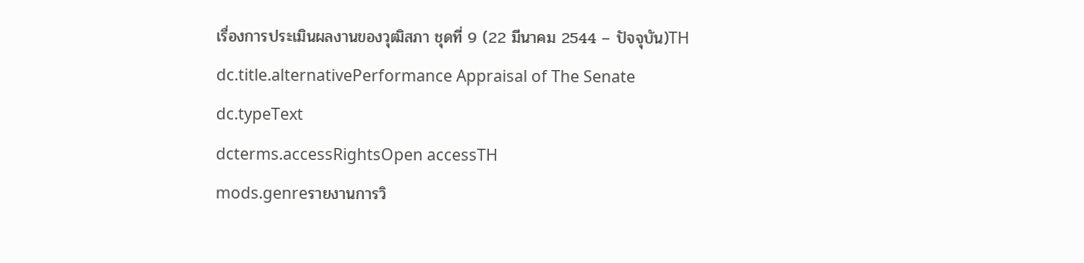เรื่องการประเมินผลงานของวุฒิสภา ชุดที่ 9 (22 มีนาคม 2544 – ปัจจุบัน)TH
dc.title.alternativePerformance Appraisal of The Senate
dc.typeText
dcterms.accessRightsOpen accessTH
mods.genreรายงานการวิ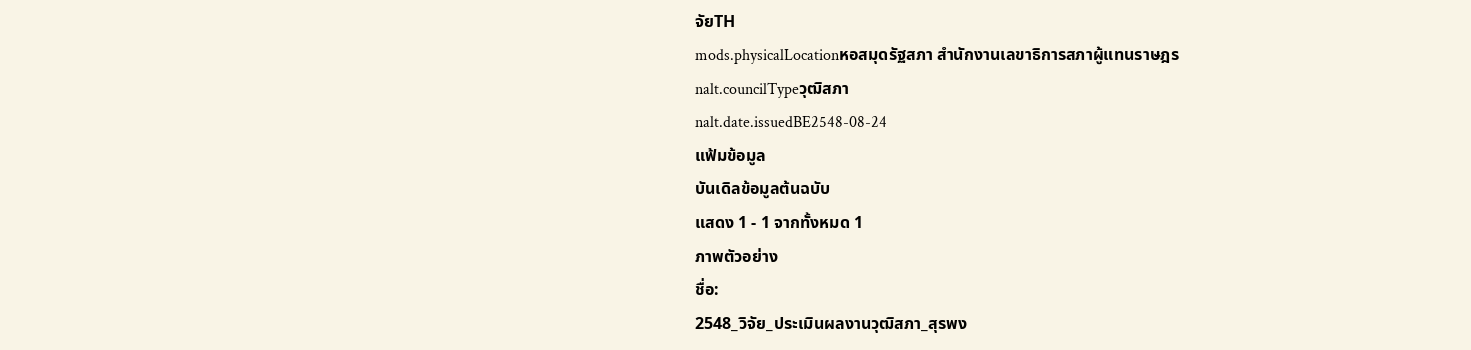จัยTH
mods.physicalLocationหอสมุดรัฐสภา สำนักงานเลขาธิการสภาผู้แทนราษฎร
nalt.councilTypeวุฒิสภา
nalt.date.issuedBE2548-08-24
แฟ้มข้อมูล
บันเดิลข้อมูลต้นฉบับ
แสดง 1 - 1 จากทั้งหมด 1
ภาพตัวอย่าง
ชื่อ:
2548_วิจัย_ประเมินผลงานวุฒิสภา_สุรพง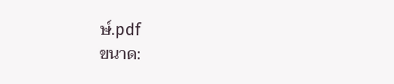ษ์.pdf
ขนาด: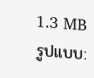1.3 MB
รูปแบบ: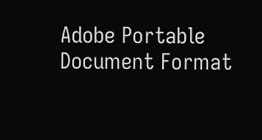Adobe Portable Document Format